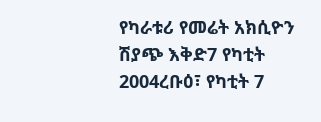የካራቱሪ የመሬት አክሲዮን ሽያጭ እቅድ7 የካቲት 2004ረቡዕ፣ የካቲት 7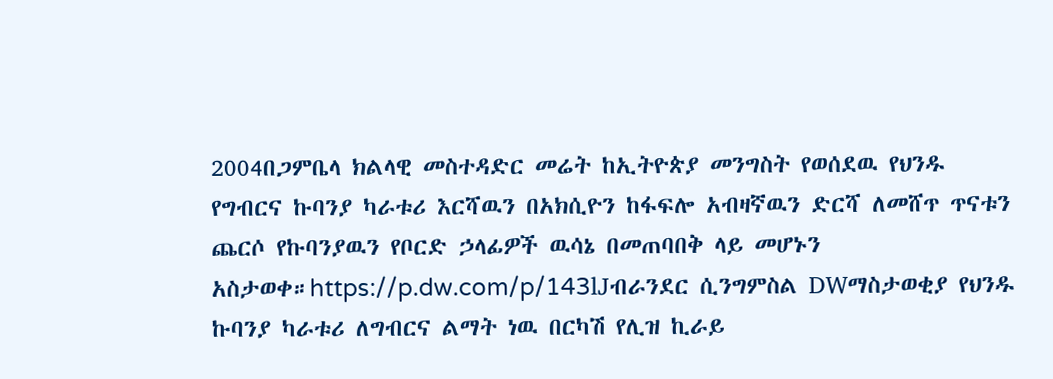2004በጋምቤላ ክልላዊ መስተዳድር መሬት ከኢትዮጵያ መንግስት የወሰደዉ የህንዱ የግብርና ኩባንያ ካራቱሪ እርሻዉን በአክሲዮን ከፋፍሎ አብዛኛዉን ድርሻ ለመሸጥ ጥናቱን ጨርሶ የኩባንያዉን የቦርድ ኃላፊዎች ዉሳኔ በመጠባበቅ ላይ መሆኑን አስታወቀ።https://p.dw.com/p/143lJብራንደር ሲንግምስል DWማስታወቂያ የህንዱ ኩባንያ ካራቱሪ ለግብርና ልማት ነዉ በርካሽ የሊዝ ኪራይ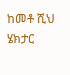ከመቶ ሺህ ሄክታር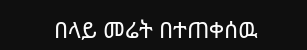በላይ መሬት በተጠቀሰዉ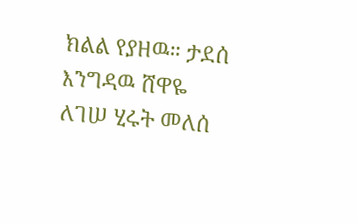ክልል የያዘዉ። ታደሰ እንግዳዉ ሸዋዬ ለገሠ ሂሩት መለሰ